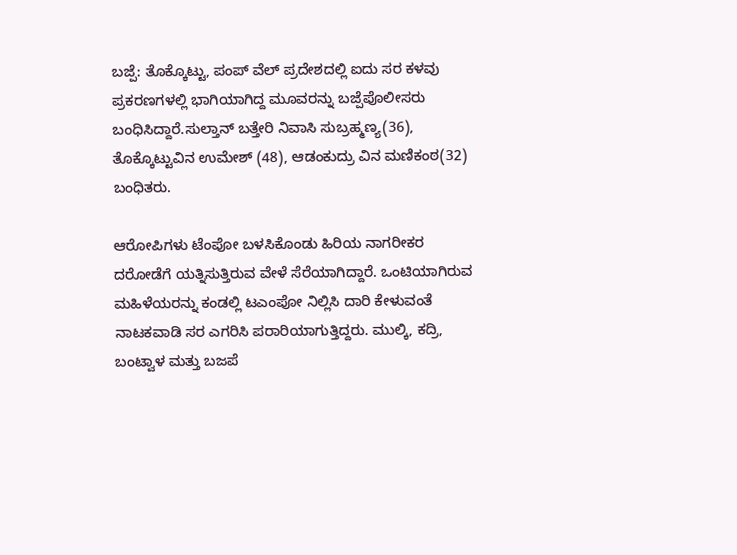ಬಜ್ಪೆ: ತೊಕ್ಕೊಟ್ಟು, ಪಂಪ್ ವೆಲ್ ಪ್ರದೇಶದಲ್ಲಿ ಐದು ಸರ ಕಳವು ಪ್ರಕರಣಗಳಲ್ಲಿ ಭಾಗಿಯಾಗಿದ್ದ ಮೂವರನ್ನು ಬಜ್ಪೆಪೊಲೀಸರು ಬಂಧಿಸಿದ್ದಾರೆ.ಸುಲ್ತಾನ್ ಬತ್ತೇರಿ ನಿವಾಸಿ ಸುಬ್ರಹ್ಮಣ್ಯ(36), ತೊಕ್ಕೊಟ್ಟುವಿನ ಉಮೇಶ್ (48), ಆಡಂಕುದ್ರು ವಿನ ಮಣಿಕಂಠ(32) ಬಂಧಿತರು.

ಆರೋಪಿಗಳು ಟೆಂಪೋ ಬಳಸಿಕೊಂಡು ಹಿರಿಯ ನಾಗರೀಕರ ದರೋಡೆಗೆ ಯತ್ನಿಸುತ್ತಿರುವ ವೇಳೆ ಸೆರೆಯಾಗಿದ್ದಾರೆ. ಒಂಟಿಯಾಗಿರುವ ಮಹಿಳೆಯರನ್ನು ಕಂಡಲ್ಲಿ ಟಎಂಪೋ ನಿಲ್ಲಿಸಿ ದಾರಿ ಕೇಳುವಂತೆ ನಾಟಕವಾಡಿ ಸರ ಎಗರಿಸಿ ಪರಾರಿಯಾಗುತ್ತಿದ್ದರು. ಮುಲ್ಕಿ, ಕದ್ರಿ, ಬಂಟ್ವಾಳ ಮತ್ತು ಬಜಪೆ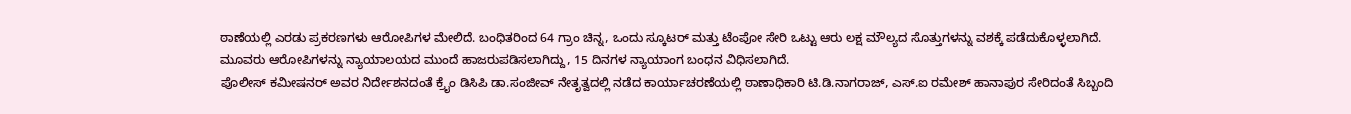ಠಾಣೆಯಲ್ಲಿ ಎರಡು ಪ್ರಕರಣಗಳು ಆರೋಪಿಗಳ ಮೇಲಿದೆ. ಬಂಧಿತರಿಂದ 64 ಗ್ರಾಂ ಚಿನ್ನ, ಒಂದು ಸ್ಕೂಟರ್ ಮತ್ತು ಟೆಂಪೋ ಸೇರಿ ಒಟ್ಟು ಆರು ಲಕ್ಷ ಮೌಲ್ಯದ ಸೊತ್ತುಗಳನ್ನು ವಶಕ್ಕೆ ಪಡೆದುಕೊಳ್ಳಲಾಗಿದೆ.
ಮೂವರು ಆರೋಪಿಗಳನ್ನು ನ್ಯಾಯಾಲಯದ ಮುಂದೆ ಹಾಜರುಪಡಿಸಲಾಗಿದ್ದು, 15 ದಿನಗಳ ನ್ಯಾಯಾಂಗ ಬಂಧನ ವಿಧಿಸಲಾಗಿದೆ.
ಪೊಲೀಸ್ ಕಮೀಷನರ್ ಅವರ ನಿರ್ದೇಶನದಂತೆ ಕ್ರೈಂ ಡಿಸಿಪಿ ಡಾ.ಸಂಜೀವ್ ನೇತೃತ್ವದಲ್ಲಿ ನಡೆದ ಕಾರ್ಯಾಚರಣೆಯಲ್ಲಿ ಠಾಣಾಧಿಕಾರಿ ಟಿ.ಡಿ.ನಾಗರಾಜ್, ಎಸ್.ಐ ರಮೇಶ್ ಹಾನಾಪುರ ಸೇರಿದಂತೆ ಸಿಬ್ಬಂದಿ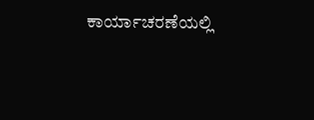ಕಾರ್ಯಾಚರಣೆಯಲ್ಲಿ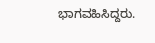ಭಾಗವಹಿಸಿದ್ದರು.